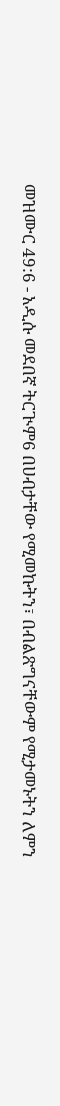መዝሙር 49:6 - አዲሱ መደበኛ ትርጒም6 በሀብታቸው የሚመኩትን፣ በብልጽግናቸውም የሚታመኑትን ለምን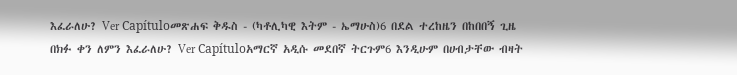እፈራለሁ? Ver Capítuloመጽሐፍ ቅዱስ - (ካቶሊካዊ እትም - ኤማሁስ)6 በደል ተረከዜን በከበበኝ ጊዜ በክፉ ቀን ለምን እፈራለሁ? Ver Capítuloአማርኛ አዲሱ መደበኛ ትርጉም6 እንዲሁም በሀብታቸው ብዛት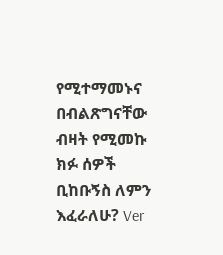የሚተማመኑና በብልጽግናቸው ብዛት የሚመኩ ክፉ ሰዎች ቢከቡኝስ ለምን እፈራለሁ? Ver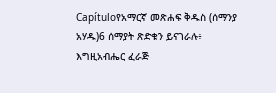Capítuloየአማርኛ መጽሐፍ ቅዱስ (ሰማንያ አሃዱ)6 ሰማያት ጽድቁን ይናገራሉ፥ እግዚአብሔር ፈራጅ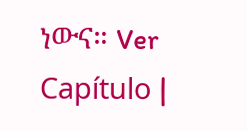ነውና። Ver Capítulo |